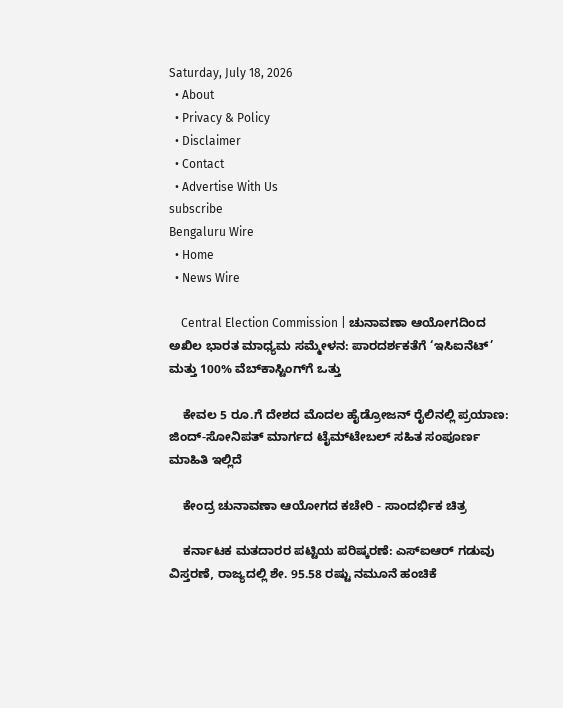Saturday, July 18, 2026
  • About
  • Privacy & Policy
  • Disclaimer
  • Contact
  • Advertise With Us
subscribe
Bengaluru Wire
  • Home
  • News Wire

    Central Election Commission | ಚುನಾವಣಾ ಆಯೋಗದಿಂದ ಅಖಿಲ ಭಾರತ ಮಾಧ್ಯಮ ಸಮ್ಮೇಳನ: ಪಾರದರ್ಶಕತೆಗೆ ‘ಇಸಿಐನೆಟ್’ ಮತ್ತು 100% ವೆಬ್‌ಕಾಸ್ಟಿಂಗ್‌ಗೆ ಒತ್ತು

    ಕೇವಲ 5 ರೂ.ಗೆ ದೇಶದ ಮೊದಲ ಹೈಡ್ರೋಜನ್ ರೈಲಿನಲ್ಲಿ ಪ್ರಯಾಣ: ಜಿಂದ್-ಸೋನಿಪತ್ ಮಾರ್ಗದ ಟೈಮ್‌ಟೇಬಲ್ ಸಹಿತ ಸಂಪೂರ್ಣ ಮಾಹಿತಿ ಇಲ್ಲಿದೆ

    ಕೇಂದ್ರ ಚುನಾವಣಾ ಆಯೋಗದ ಕಚೇರಿ - ಸಾಂದರ್ಭಿಕ ಚಿತ್ರ

    ಕರ್ನಾಟಕ ಮತದಾರರ ಪಟ್ಟಿಯ ಪರಿಷ್ಕರಣೆ: ಎಸ್‌ಐಆರ್ ಗಡುವು ವಿಸ್ತರಣೆ, ರಾಜ್ಯದಲ್ಲಿ ಶೇ. 95.58 ರಷ್ಟು ನಮೂನೆ ಹಂಚಿಕೆ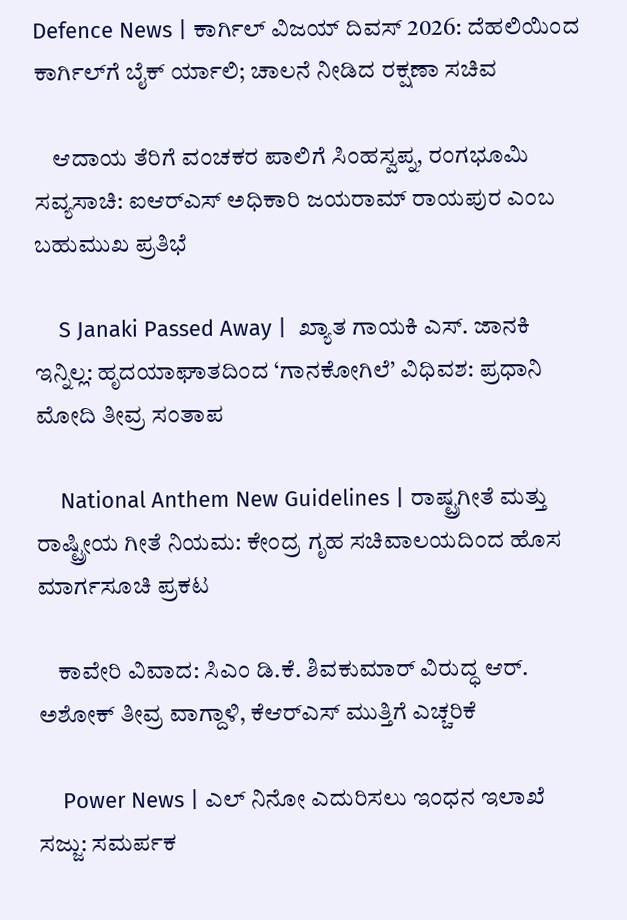Defence News | ಕಾರ್ಗಿಲ್ ವಿಜಯ್ ದಿವಸ್ 2026: ದೆಹಲಿಯಿಂದ ಕಾರ್ಗಿಲ್‌ಗೆ ಬೈಕ್ ರ್ಯಾಲಿ; ಚಾಲನೆ ನೀಡಿದ ರಕ್ಷಣಾ ಸಚಿವ

    ಆದಾಯ ತೆರಿಗೆ ವಂಚಕರ ಪಾಲಿಗೆ ಸಿಂಹಸ್ವಪ್ನ, ರಂಗಭೂಮಿ ಸವ್ಯಸಾಚಿ: ಐಆರ್‌ಎಸ್ ಅಧಿಕಾರಿ ಜಯರಾಮ್ ರಾಯಪುರ ಎಂಬ ಬಹುಮುಖ ಪ್ರತಿಭೆ

    S Janaki Passed Away |  ಖ್ಯಾತ ಗಾಯಕಿ ಎಸ್. ಜಾನಕಿ ಇನ್ನಿಲ್ಲ: ಹೃದಯಾಘಾತದಿಂದ ‘ಗಾನಕೋಗಿಲೆ’ ವಿಧಿವಶ: ಪ್ರಧಾನಿ ಮೋದಿ ತೀವ್ರ ಸಂತಾಪ

    National Anthem New Guidelines | ರಾಷ್ಟ್ರಗೀತೆ ಮತ್ತು ರಾಷ್ಟ್ರೀಯ ಗೀತೆ ನಿಯಮ: ಕೇಂದ್ರ ಗೃಹ ಸಚಿವಾಲಯದಿಂದ ಹೊಸ ಮಾರ್ಗಸೂಚಿ ಪ್ರಕಟ

    ಕಾವೇರಿ ವಿವಾದ: ಸಿಎಂ ಡಿ.ಕೆ. ಶಿವಕುಮಾರ್ ವಿರುದ್ಧ ಆರ್. ಅಶೋಕ್ ತೀವ್ರ ವಾಗ್ದಾಳಿ, ಕೆಆರ್‌ಎಸ್ ಮುತ್ತಿಗೆ ಎಚ್ಚರಿಕೆ

    Power News | ಎಲ್ ನಿನೋ ಎದುರಿಸಲು ಇಂಧನ ಇಲಾಖೆ ಸಜ್ಜು: ಸಮರ್ಪಕ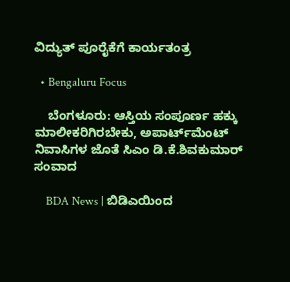ವಿದ್ಯುತ್ ಪೂರೈಕೆಗೆ ಕಾರ್ಯತಂತ್ರ

  • Bengaluru Focus

    ಬೆಂಗಳೂರು: ಆಸ್ತಿಯ ಸಂಪೂರ್ಣ ಹಕ್ಕು ಮಾಲೀಕರಿಗಿರಬೇಕು, ಅಪಾರ್ಟ್‌ಮೆಂಟ್ ನಿವಾಸಿಗಳ ಜೊತೆ ಸಿಎಂ ಡಿ.ಕೆ.ಶಿವಕುಮಾರ್ ಸಂವಾದ

    BDA News | ಬಿಡಿಎಯಿಂದ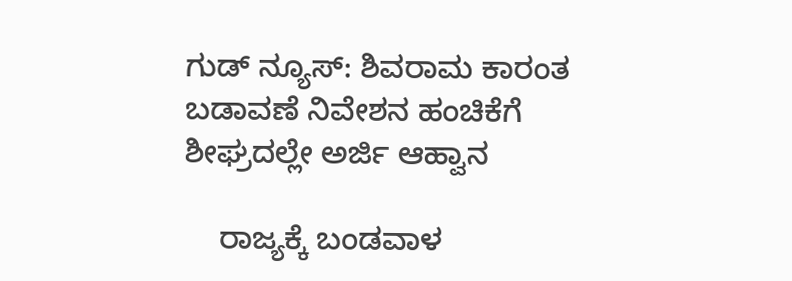ಗುಡ್ ನ್ಯೂಸ್: ಶಿವರಾಮ ಕಾರಂತ ಬಡಾವಣೆ ನಿವೇಶನ ಹಂಚಿಕೆಗೆ ಶೀಘ್ರದಲ್ಲೇ ಅರ್ಜಿ ಆಹ್ವಾನ

    ರಾಜ್ಯಕ್ಕೆ ಬಂಡವಾಳ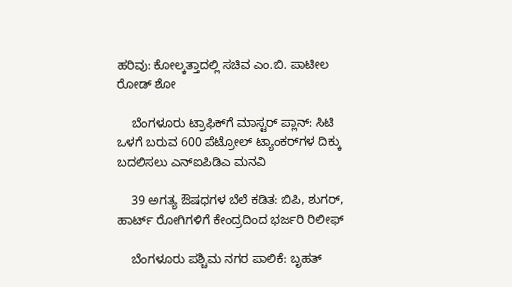ಹರಿವು: ಕೋಲ್ಕತ್ತಾದಲ್ಲಿ ಸಚಿವ ಎಂ.ಬಿ. ಪಾಟೀಲ ರೋಡ್‌ ಶೋ

    ಬೆಂಗಳೂರು ಟ್ರಾಫಿಕ್‌ಗೆ ಮಾಸ್ಟರ್ ಪ್ಲಾನ್: ಸಿಟಿ ಒಳಗೆ ಬರುವ 600 ಪೆಟ್ರೋಲ್ ಟ್ಯಾಂಕರ್‌ಗಳ ದಿಕ್ಕು ಬದಲಿಸಲು ಎನ್ಐಪಿಡಿಎ ಮನವಿ

    39 ಅಗತ್ಯ ಔಷಧಗಳ ಬೆಲೆ ಕಡಿತ: ಬಿಪಿ, ಶುಗರ್, ಹಾರ್ಟ್ ರೋಗಿಗಳಿಗೆ ಕೇಂದ್ರದಿಂದ ಭರ್ಜರಿ ರಿಲೀಫ್

    ಬೆಂಗಳೂರು ಪಶ್ಚಿಮ ನಗರ ಪಾಲಿಕೆ: ಬೃಹತ್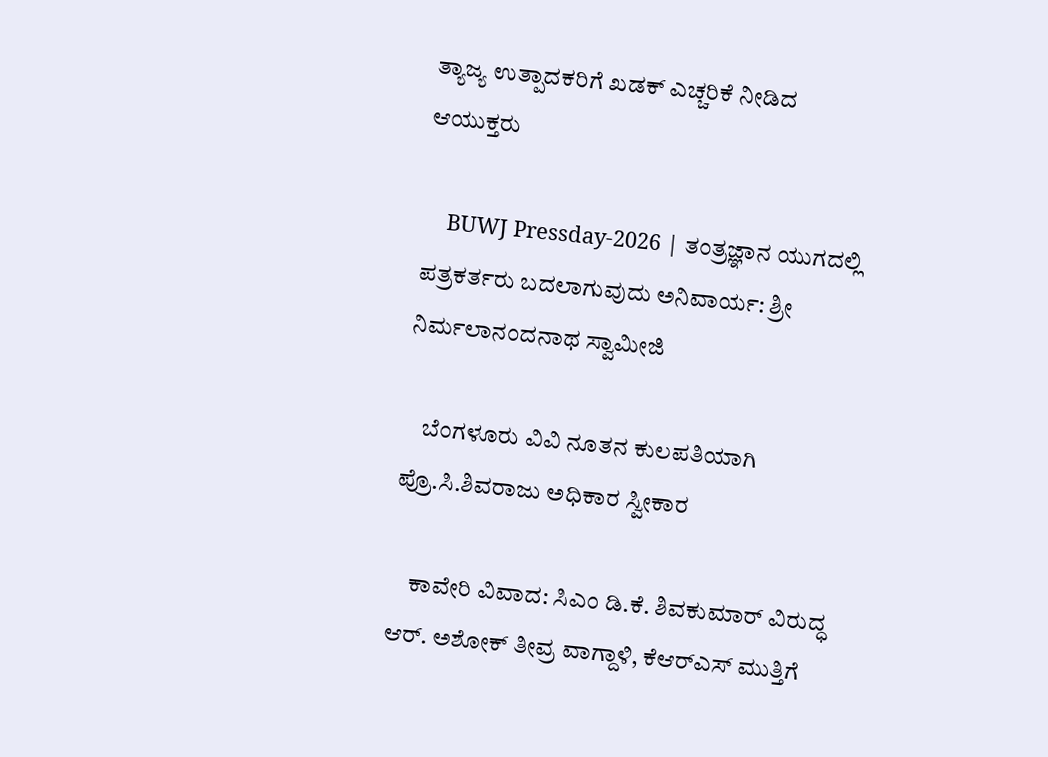ತ್ಯಾಜ್ಯ ಉತ್ಪಾದಕರಿಗೆ ಖಡಕ್ ಎಚ್ಚರಿಕೆ ನೀಡಿದ ಆಯುಕ್ತರು

    BUWJ Pressday-2026 | ತಂತ್ರಜ್ಞಾನ ಯುಗದಲ್ಲಿ ಪತ್ರಕರ್ತರು ಬದಲಾಗುವುದು ಅನಿವಾರ್ಯ: ಶ್ರೀ ನಿರ್ಮಲಾನಂದನಾಥ ಸ್ವಾಮೀಜಿ

    ಬೆಂಗಳೂರು ವಿವಿ ನೂತನ ಕುಲಪತಿಯಾಗಿ ಪ್ರೊ.ಸಿ.ಶಿವರಾಜು ಅಧಿಕಾರ ಸ್ವೀಕಾರ

    ಕಾವೇರಿ ವಿವಾದ: ಸಿಎಂ ಡಿ.ಕೆ. ಶಿವಕುಮಾರ್ ವಿರುದ್ಧ ಆರ್. ಅಶೋಕ್ ತೀವ್ರ ವಾಗ್ದಾಳಿ, ಕೆಆರ್‌ಎಸ್ ಮುತ್ತಿಗೆ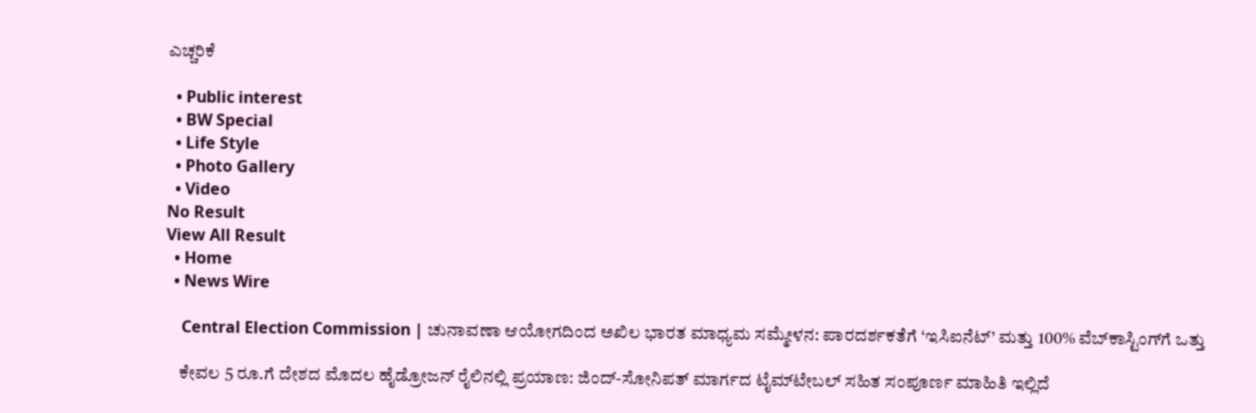ಎಚ್ಚರಿಕೆ

  • Public interest
  • BW Special
  • Life Style
  • Photo Gallery
  • Video
No Result
View All Result
  • Home
  • News Wire

    Central Election Commission | ಚುನಾವಣಾ ಆಯೋಗದಿಂದ ಅಖಿಲ ಭಾರತ ಮಾಧ್ಯಮ ಸಮ್ಮೇಳನ: ಪಾರದರ್ಶಕತೆಗೆ ‘ಇಸಿಐನೆಟ್’ ಮತ್ತು 100% ವೆಬ್‌ಕಾಸ್ಟಿಂಗ್‌ಗೆ ಒತ್ತು

    ಕೇವಲ 5 ರೂ.ಗೆ ದೇಶದ ಮೊದಲ ಹೈಡ್ರೋಜನ್ ರೈಲಿನಲ್ಲಿ ಪ್ರಯಾಣ: ಜಿಂದ್-ಸೋನಿಪತ್ ಮಾರ್ಗದ ಟೈಮ್‌ಟೇಬಲ್ ಸಹಿತ ಸಂಪೂರ್ಣ ಮಾಹಿತಿ ಇಲ್ಲಿದೆ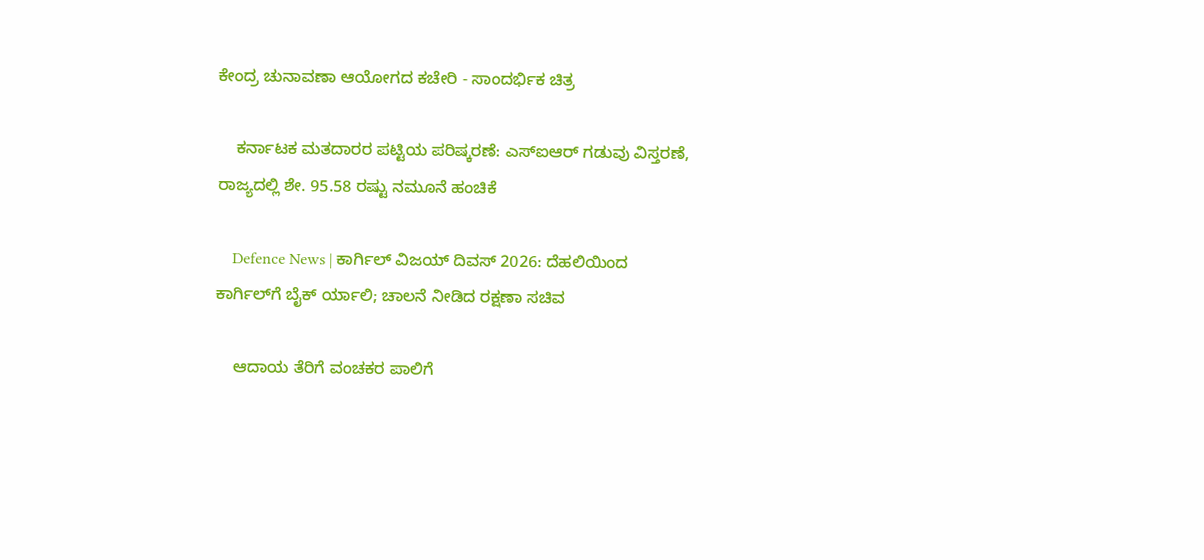ಕೇಂದ್ರ ಚುನಾವಣಾ ಆಯೋಗದ ಕಚೇರಿ - ಸಾಂದರ್ಭಿಕ ಚಿತ್ರ

    ಕರ್ನಾಟಕ ಮತದಾರರ ಪಟ್ಟಿಯ ಪರಿಷ್ಕರಣೆ: ಎಸ್‌ಐಆರ್ ಗಡುವು ವಿಸ್ತರಣೆ, ರಾಜ್ಯದಲ್ಲಿ ಶೇ. 95.58 ರಷ್ಟು ನಮೂನೆ ಹಂಚಿಕೆ

    Defence News | ಕಾರ್ಗಿಲ್ ವಿಜಯ್ ದಿವಸ್ 2026: ದೆಹಲಿಯಿಂದ ಕಾರ್ಗಿಲ್‌ಗೆ ಬೈಕ್ ರ್ಯಾಲಿ; ಚಾಲನೆ ನೀಡಿದ ರಕ್ಷಣಾ ಸಚಿವ

    ಆದಾಯ ತೆರಿಗೆ ವಂಚಕರ ಪಾಲಿಗೆ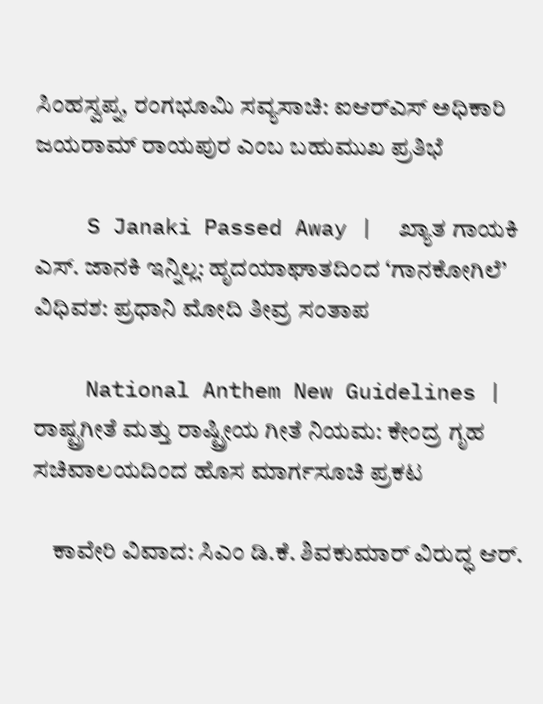ಸಿಂಹಸ್ವಪ್ನ, ರಂಗಭೂಮಿ ಸವ್ಯಸಾಚಿ: ಐಆರ್‌ಎಸ್ ಅಧಿಕಾರಿ ಜಯರಾಮ್ ರಾಯಪುರ ಎಂಬ ಬಹುಮುಖ ಪ್ರತಿಭೆ

    S Janaki Passed Away |  ಖ್ಯಾತ ಗಾಯಕಿ ಎಸ್. ಜಾನಕಿ ಇನ್ನಿಲ್ಲ: ಹೃದಯಾಘಾತದಿಂದ ‘ಗಾನಕೋಗಿಲೆ’ ವಿಧಿವಶ: ಪ್ರಧಾನಿ ಮೋದಿ ತೀವ್ರ ಸಂತಾಪ

    National Anthem New Guidelines | ರಾಷ್ಟ್ರಗೀತೆ ಮತ್ತು ರಾಷ್ಟ್ರೀಯ ಗೀತೆ ನಿಯಮ: ಕೇಂದ್ರ ಗೃಹ ಸಚಿವಾಲಯದಿಂದ ಹೊಸ ಮಾರ್ಗಸೂಚಿ ಪ್ರಕಟ

    ಕಾವೇರಿ ವಿವಾದ: ಸಿಎಂ ಡಿ.ಕೆ. ಶಿವಕುಮಾರ್ ವಿರುದ್ಧ ಆರ್.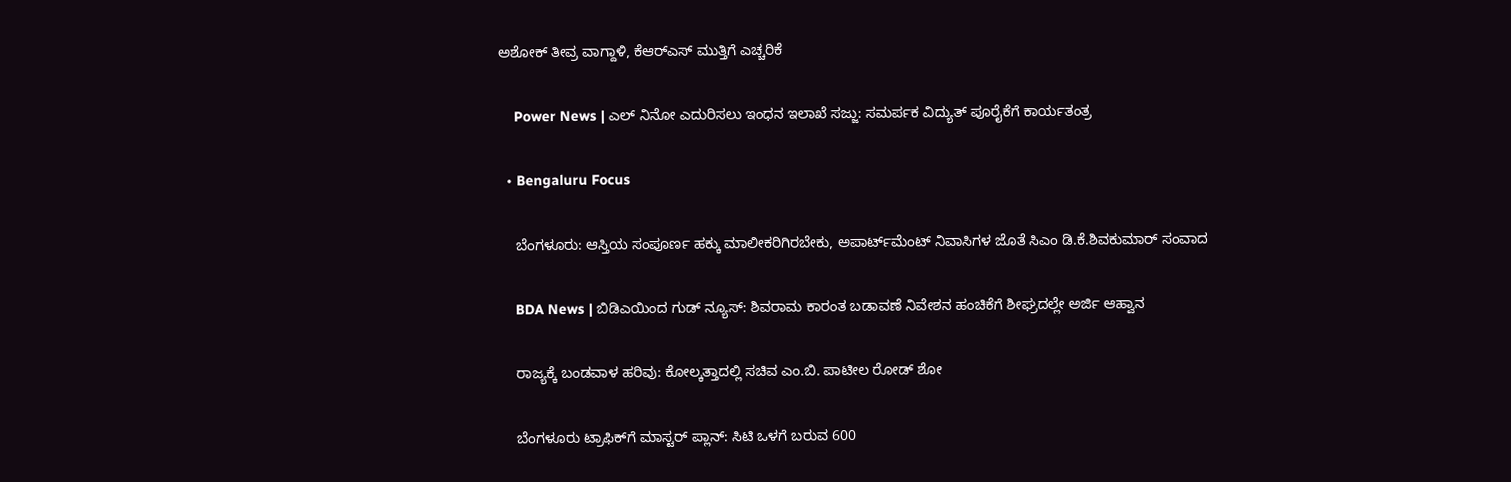ಅಶೋಕ್ ತೀವ್ರ ವಾಗ್ದಾಳಿ, ಕೆಆರ್‌ಎಸ್ ಮುತ್ತಿಗೆ ಎಚ್ಚರಿಕೆ

    Power News | ಎಲ್ ನಿನೋ ಎದುರಿಸಲು ಇಂಧನ ಇಲಾಖೆ ಸಜ್ಜು: ಸಮರ್ಪಕ ವಿದ್ಯುತ್ ಪೂರೈಕೆಗೆ ಕಾರ್ಯತಂತ್ರ

  • Bengaluru Focus

    ಬೆಂಗಳೂರು: ಆಸ್ತಿಯ ಸಂಪೂರ್ಣ ಹಕ್ಕು ಮಾಲೀಕರಿಗಿರಬೇಕು, ಅಪಾರ್ಟ್‌ಮೆಂಟ್ ನಿವಾಸಿಗಳ ಜೊತೆ ಸಿಎಂ ಡಿ.ಕೆ.ಶಿವಕುಮಾರ್ ಸಂವಾದ

    BDA News | ಬಿಡಿಎಯಿಂದ ಗುಡ್ ನ್ಯೂಸ್: ಶಿವರಾಮ ಕಾರಂತ ಬಡಾವಣೆ ನಿವೇಶನ ಹಂಚಿಕೆಗೆ ಶೀಘ್ರದಲ್ಲೇ ಅರ್ಜಿ ಆಹ್ವಾನ

    ರಾಜ್ಯಕ್ಕೆ ಬಂಡವಾಳ ಹರಿವು: ಕೋಲ್ಕತ್ತಾದಲ್ಲಿ ಸಚಿವ ಎಂ.ಬಿ. ಪಾಟೀಲ ರೋಡ್‌ ಶೋ

    ಬೆಂಗಳೂರು ಟ್ರಾಫಿಕ್‌ಗೆ ಮಾಸ್ಟರ್ ಪ್ಲಾನ್: ಸಿಟಿ ಒಳಗೆ ಬರುವ 600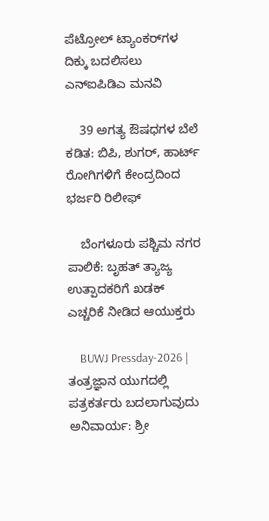ಪೆಟ್ರೋಲ್ ಟ್ಯಾಂಕರ್‌ಗಳ ದಿಕ್ಕು ಬದಲಿಸಲು ಎನ್ಐಪಿಡಿಎ ಮನವಿ

    39 ಅಗತ್ಯ ಔಷಧಗಳ ಬೆಲೆ ಕಡಿತ: ಬಿಪಿ, ಶುಗರ್, ಹಾರ್ಟ್ ರೋಗಿಗಳಿಗೆ ಕೇಂದ್ರದಿಂದ ಭರ್ಜರಿ ರಿಲೀಫ್

    ಬೆಂಗಳೂರು ಪಶ್ಚಿಮ ನಗರ ಪಾಲಿಕೆ: ಬೃಹತ್ ತ್ಯಾಜ್ಯ ಉತ್ಪಾದಕರಿಗೆ ಖಡಕ್ ಎಚ್ಚರಿಕೆ ನೀಡಿದ ಆಯುಕ್ತರು

    BUWJ Pressday-2026 | ತಂತ್ರಜ್ಞಾನ ಯುಗದಲ್ಲಿ ಪತ್ರಕರ್ತರು ಬದಲಾಗುವುದು ಅನಿವಾರ್ಯ: ಶ್ರೀ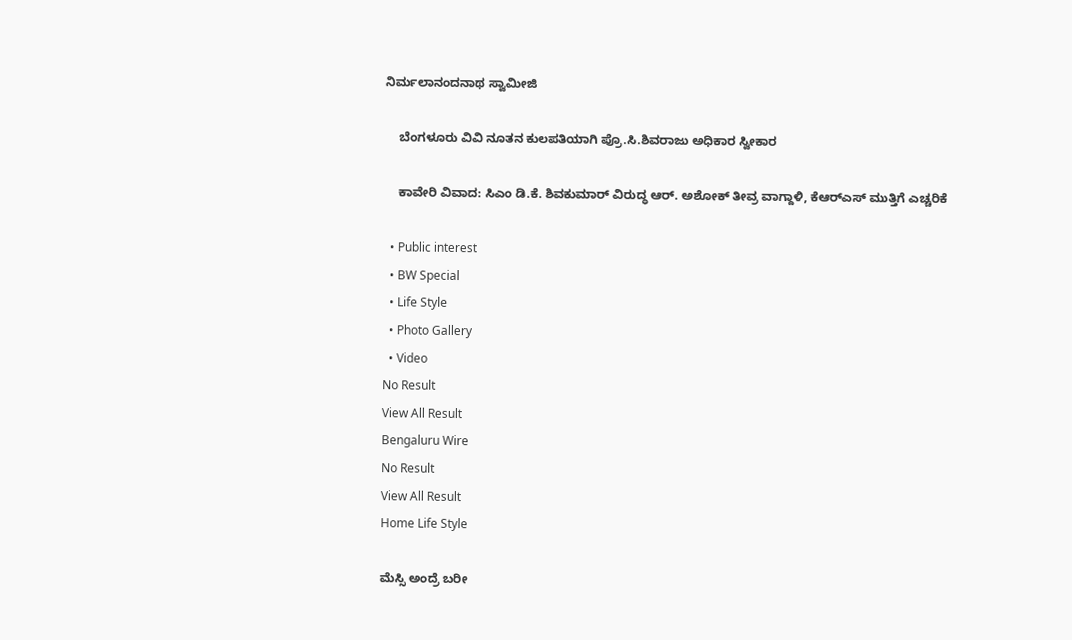ನಿರ್ಮಲಾನಂದನಾಥ ಸ್ವಾಮೀಜಿ

    ಬೆಂಗಳೂರು ವಿವಿ ನೂತನ ಕುಲಪತಿಯಾಗಿ ಪ್ರೊ.ಸಿ.ಶಿವರಾಜು ಅಧಿಕಾರ ಸ್ವೀಕಾರ

    ಕಾವೇರಿ ವಿವಾದ: ಸಿಎಂ ಡಿ.ಕೆ. ಶಿವಕುಮಾರ್ ವಿರುದ್ಧ ಆರ್. ಅಶೋಕ್ ತೀವ್ರ ವಾಗ್ದಾಳಿ, ಕೆಆರ್‌ಎಸ್ ಮುತ್ತಿಗೆ ಎಚ್ಚರಿಕೆ

  • Public interest
  • BW Special
  • Life Style
  • Photo Gallery
  • Video
No Result
View All Result
Bengaluru Wire
No Result
View All Result
Home Life Style

ಮೆಸ್ಸಿ ಅಂದ್ರೆ ಬರೀ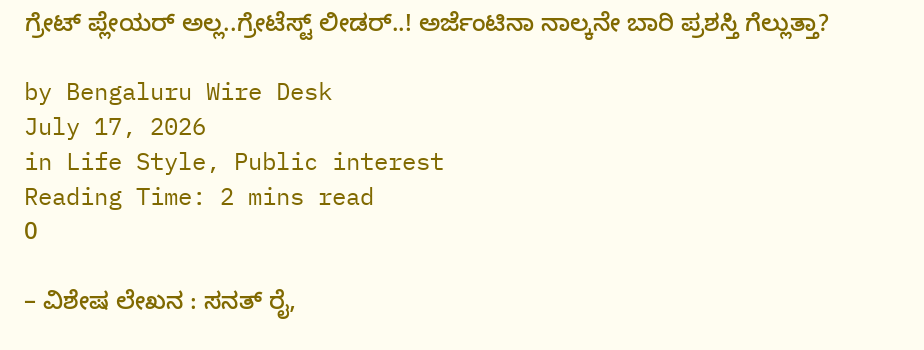ಗ್ರೇಟ್ ಪ್ಲೇಯರ್ ಅಲ್ಲ..ಗ್ರೇಟೆಸ್ಟ್ ಲೀಡರ್..! ಅರ್ಜೆಂಟಿನಾ ನಾಲ್ಕನೇ ಬಾರಿ ಪ್ರಶಸ್ತಿ ಗೆಲ್ಲುತ್ತಾ?

by Bengaluru Wire Desk
July 17, 2026
in Life Style, Public interest
Reading Time: 2 mins read
0

– ವಿಶೇಷ ಲೇಖನ : ಸನತ್ ರೈ,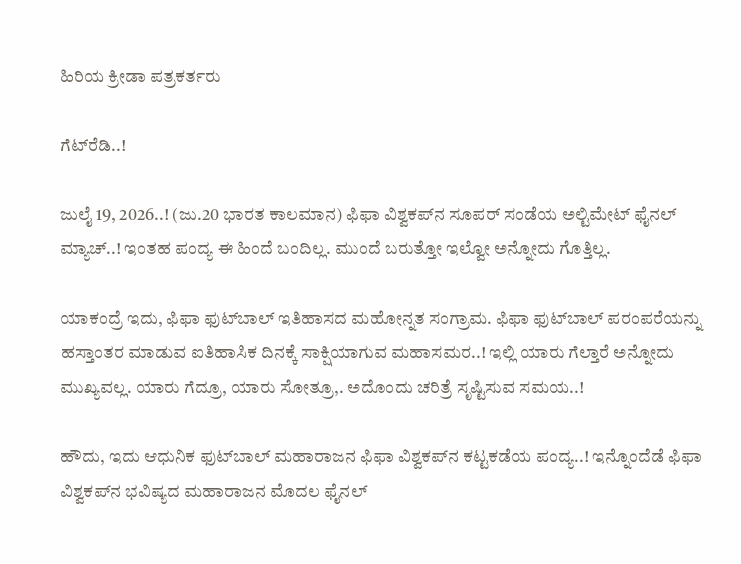ಹಿರಿಯ ಕ್ರೀಡಾ ಪತ್ರಕರ್ತರು

ಗೆಟ್‍ರೆಡಿ..!

ಜುಲೈ 19, 2026..! (ಜು.20 ಭಾರತ ಕಾಲಮಾನ) ಫಿಫಾ ವಿಶ್ವಕಪ್‍ನ ಸೂಪರ್ ಸಂಡೆಯ ಅಲ್ಟಿಮೇಟ್ ಫೈನಲ್ ಮ್ಯಾಚ್..! ಇಂತಹ ಪಂದ್ಯ ಈ ಹಿಂದೆ ಬಂದಿಲ್ಲ. ಮುಂದೆ ಬರುತ್ತೋ ಇಲ್ವೋ ಅನ್ನೋದು ಗೊತ್ತಿಲ್ಲ.

ಯಾಕಂದ್ರೆ ಇದು, ಫಿಫಾ ಫುಟ್‍ಬಾಲ್ ಇತಿಹಾಸದ ಮಹೋನ್ನತ ಸಂಗ್ರಾಮ. ಫಿಫಾ ಫುಟ್‍ಬಾಲ್ ಪರಂಪರೆಯನ್ನು ಹಸ್ತಾಂತರ ಮಾಡುವ ಐತಿಹಾಸಿಕ ದಿನಕ್ಕೆ ಸಾಕ್ಷಿಯಾಗುವ ಮಹಾಸಮರ..! ಇಲ್ಲಿ ಯಾರು ಗೆಲ್ತಾರೆ ಅನ್ನೋದು ಮುಖ್ಯವಲ್ಲ. ಯಾರು ಗೆದ್ರೂ, ಯಾರು ಸೋತ್ರೂ,. ಅದೊಂದು ಚರಿತ್ರೆ ಸೃಷ್ಟಿಸುವ ಸಮಯ..!

ಹೌದು, ಇದು ಆಧುನಿಕ ಫುಟ್‍ಬಾಲ್ ಮಹಾರಾಜನ ಫಿಫಾ ವಿಶ್ವಕಪ್‍ನ ಕಟ್ಟಕಡೆಯ ಪಂದ್ಯ..! ಇನ್ನೊಂದೆಡೆ ಫಿಫಾ ವಿಶ್ವಕಪ್‍ನ ಭವಿಷ್ಯದ ಮಹಾರಾಜನ ಮೊದಲ ಫೈನಲ್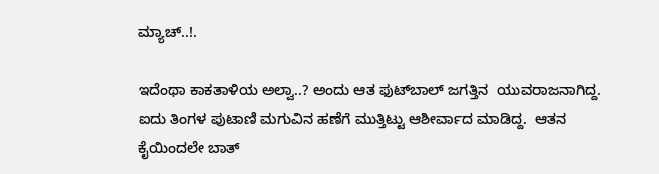ಮ್ಯಾಚ್..!.

ಇದೆಂಥಾ ಕಾಕತಾಳಿಯ ಅಲ್ವಾ..? ಅಂದು ಆತ ಫುಟ್‍ಬಾಲ್ ಜಗತ್ತಿನ  ಯುವರಾಜನಾಗಿದ್ದ. ಐದು ತಿಂಗಳ ಪುಟಾಣಿ ಮಗುವಿನ ಹಣೆಗೆ ಮುತ್ತಿಟ್ಟು ಆಶೀರ್ವಾದ ಮಾಡಿದ್ದ.  ಆತನ ಕೈಯಿಂದಲೇ ಬಾತ್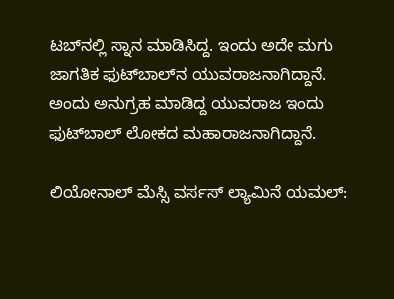ಟಬ್‍ನಲ್ಲಿ ಸ್ನಾನ ಮಾಡಿಸಿದ್ದ. ಇಂದು ಅದೇ ಮಗು ಜಾಗತಿಕ ಫುಟ್‍ಬಾಲ್‍ನ ಯುವರಾಜನಾಗಿದ್ದಾನೆ. ಅಂದು ಅನುಗ್ರಹ ಮಾಡಿದ್ದ ಯುವರಾಜ ಇಂದು ಫುಟ್‍ಬಾಲ್ ಲೋಕದ ಮಹಾರಾಜನಾಗಿದ್ದಾನೆ.

ಲಿಯೋನಾಲ್ ಮೆಸ್ಸಿ ವರ್ಸಸ್ ಲ್ಯಾಮಿನೆ ಯಮಲ್: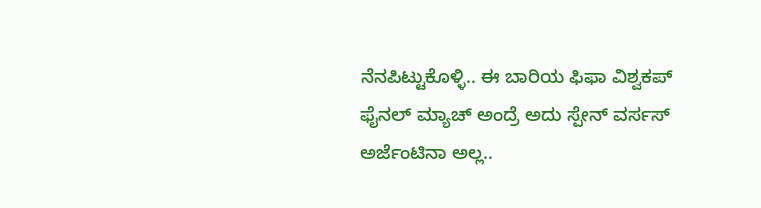ನೆನಪಿಟ್ಟುಕೊಳ್ಳಿ.. ಈ ಬಾರಿಯ ಫಿಫಾ ವಿಶ್ವಕಪ್ ಫೈನಲ್ ಮ್ಯಾಚ್ ಅಂದ್ರೆ ಅದು ಸ್ಪೇನ್ ವರ್ಸಸ್ ಅರ್ಜೆಂಟಿನಾ ಅಲ್ಲ..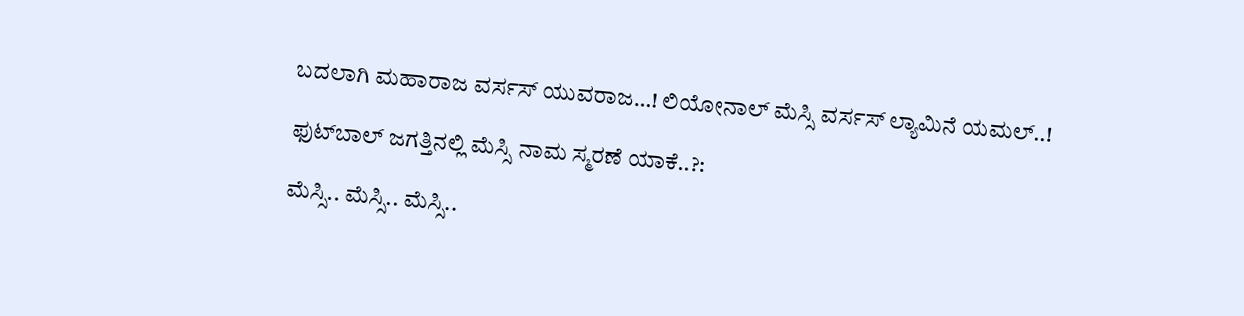ಬದಲಾಗಿ ಮಹಾರಾಜ ವರ್ಸಸ್ ಯುವರಾಜ…! ಲಿಯೋನಾಲ್ ಮೆಸ್ಸಿ ವರ್ಸಸ್ ಲ್ಯಾಮಿನೆ ಯಮಲ್..!

ಫುಟ್‍ಬಾಲ್ ಜಗತ್ತಿನಲ್ಲಿ ಮೆಸ್ಸಿ ನಾಮ ಸ್ಮರಣೆ ಯಾಕೆ..?:

ಮೆಸ್ಸಿ.. ಮೆಸ್ಸಿ.. ಮೆಸ್ಸಿ..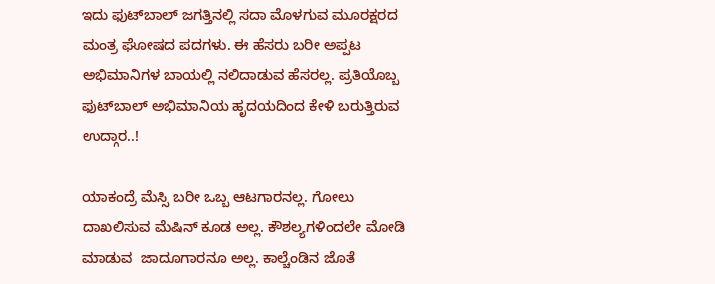ಇದು ಫುಟ್‍ಬಾಲ್ ಜಗತ್ತಿನಲ್ಲಿ ಸದಾ ಮೊಳಗುವ ಮೂರಕ್ಷರದ ಮಂತ್ರ ಘೋಷದ ಪದಗಳು. ಈ ಹೆಸರು ಬರೀ ಅಪ್ಪಟ ಅಭಿಮಾನಿಗಳ ಬಾಯಲ್ಲಿ ನಲಿದಾಡುವ ಹೆಸರಲ್ಲ. ಪ್ರತಿಯೊಬ್ಬ ಫುಟ್‍ಬಾಲ್ ಅಭಿಮಾನಿಯ ಹೃದಯದಿಂದ ಕೇಳಿ ಬರುತ್ತಿರುವ ಉದ್ಗಾರ..!

ಯಾಕಂದ್ರೆ ಮೆಸ್ಸಿ ಬರೀ ಒಬ್ಬ ಆಟಗಾರನಲ್ಲ. ಗೋಲು ದಾಖಲಿಸುವ ಮೆಷಿನ್ ಕೂಡ ಅಲ್ಲ. ಕೌಶಲ್ಯಗಳಿಂದಲೇ ಮೋಡಿ ಮಾಡುವ  ಜಾದೂಗಾರನೂ ಅಲ್ಲ. ಕಾಲ್ಚೆಂಡಿನ ಜೊತೆ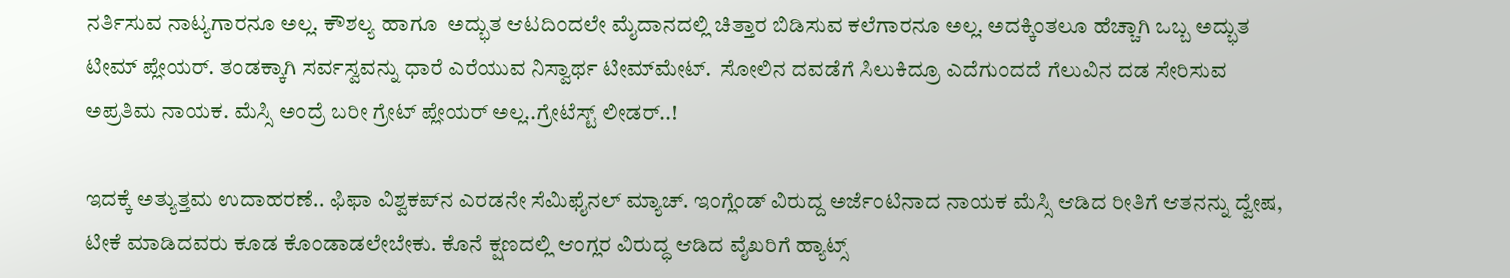ನರ್ತಿಸುವ ನಾಟ್ಯಗಾರನೂ ಅಲ್ಲ. ಕೌಶಲ್ಯ ಹಾಗೂ  ಅದ್ಭುತ ಆಟದಿಂದಲೇ ಮೈದಾನದಲ್ಲಿ ಚಿತ್ತಾರ ಬಿಡಿಸುವ ಕಲೆಗಾರನೂ ಅಲ್ಲ. ಅದಕ್ಕಿಂತಲೂ ಹೆಚ್ಚಾಗಿ ಒಬ್ಬ ಅದ್ಭುತ ಟೀಮ್ ಪ್ಲೇಯರ್. ತಂಡಕ್ಕಾಗಿ ಸರ್ವಸ್ವವನ್ನು ಧಾರೆ ಎರೆಯುವ ನಿಸ್ವಾರ್ಥ ಟೀಮ್‍ಮೇಟ್.  ಸೋಲಿನ ದವಡೆಗೆ ಸಿಲುಕಿದ್ರೂ ಎದೆಗುಂದದೆ ಗೆಲುವಿನ ದಡ ಸೇರಿಸುವ ಅಪ್ರತಿಮ ನಾಯಕ. ಮೆಸ್ಸಿ ಅಂದ್ರೆ ಬರೀ ಗ್ರೇಟ್ ಪ್ಲೇಯರ್ ಅಲ್ಲ..ಗ್ರೇಟೆಸ್ಟ್ ಲೀಡರ್..!

ಇದಕ್ಕೆ ಅತ್ಯುತ್ತಮ ಉದಾಹರಣೆ.. ಫಿಫಾ ವಿಶ್ವಕಪ್‍ನ ಎರಡನೇ ಸೆಮಿಫೈನಲ್ ಮ್ಯಾಚ್. ಇಂಗ್ಲೆಂಡ್ ವಿರುದ್ದ ಅರ್ಜೆಂಟಿನಾದ ನಾಯಕ ಮೆಸ್ಸಿ ಆಡಿದ ರೀತಿಗೆ ಆತನನ್ನು ದ್ವೇಷ, ಟೀಕೆ ಮಾಡಿದವರು ಕೂಡ ಕೊಂಡಾಡಲೇಬೇಕು. ಕೊನೆ ಕ್ಷಣದಲ್ಲಿ ಆಂಗ್ಲರ ವಿರುದ್ಧ ಆಡಿದ ವೈಖರಿಗೆ ಹ್ಯಾಟ್ಸ್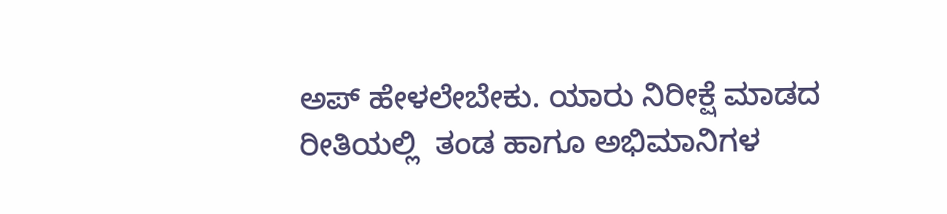ಅಪ್ ಹೇಳಲೇಬೇಕು. ಯಾರು ನಿರೀಕ್ಷೆ ಮಾಡದ ರೀತಿಯಲ್ಲಿ  ತಂಡ ಹಾಗೂ ಅಭಿಮಾನಿಗಳ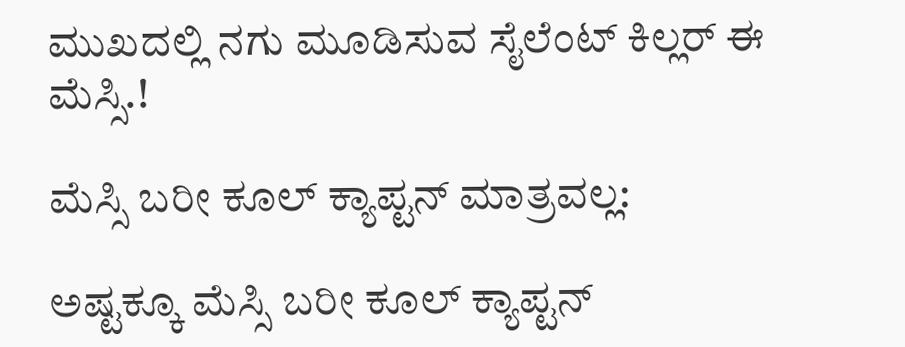ಮುಖದಲ್ಲಿ ನಗು ಮೂಡಿಸುವ ಸೈಲೆಂಟ್ ಕಿಲ್ಲರ್ ಈ ಮೆಸ್ಸಿ.!

ಮೆಸ್ಸಿ ಬರೀ ಕೂಲ್ ಕ್ಯಾಪ್ಟನ್ ಮಾತ್ರವಲ್ಲ:

ಅಷ್ಟಕ್ಕೂ ಮೆಸ್ಸಿ ಬರೀ ಕೂಲ್ ಕ್ಯಾಪ್ಟನ್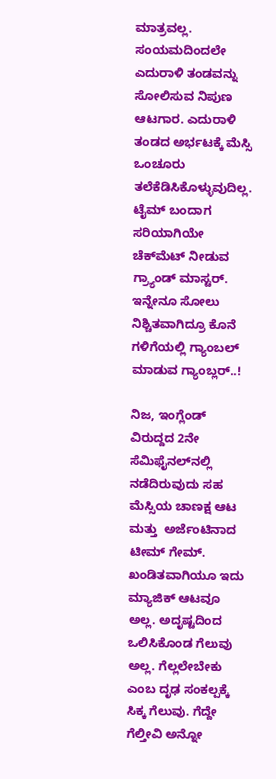ಮಾತ್ರವಲ್ಲ. ಸಂಯಮದಿಂದಲೇ  ಎದುರಾಳಿ ತಂಡವನ್ನು ಸೋಲಿಸುವ ನಿಪುಣ ಆಟಗಾರ. ಎದುರಾಳಿ ತಂಡದ ಅರ್ಭಟಕ್ಕೆ ಮೆಸ್ಸಿ ಒಂಚೂರು ತಲೆಕೆಡಿಸಿಕೊಳ್ಳುವುದಿಲ್ಲ. ಟೈಮ್ ಬಂದಾಗ ಸರಿಯಾಗಿಯೇ ಚೆಕ್‍ಮೆಟ್ ನೀಡುವ ಗ್ರ್ಯಾಂಡ್ ಮಾಸ್ಟರ್.  ಇನ್ನೇನೂ ಸೋಲು ನಿಶ್ಚಿತವಾಗಿದ್ರೂ ಕೊನೆ ಗಳಿಗೆಯಲ್ಲಿ ಗ್ಯಾಂಬಲ್ ಮಾಡುವ ಗ್ಯಾಂಬ್ಲರ್..!

ನಿಜ, ಇಂಗ್ಲೆಂಡ್ ವಿರುದ್ದದ 2ನೇ ಸೆಮಿಫೈನಲ್‍ನಲ್ಲಿ ನಡೆದಿರುವುದು ಸಹ ಮೆಸ್ಸಿಯ ಚಾಣಕ್ಷ ಆಟ ಮತ್ತು  ಅರ್ಜೆಂಟಿನಾದ ಟೀಮ್ ಗೇಮ್. ಖಂಡಿತವಾಗಿಯೂ ಇದು ಮ್ಯಾಜಿಕ್ ಆಟವೂ ಅಲ್ಲ. ಅದೃಷ್ಟದಿಂದ ಒಲಿಸಿಕೊಂಡ ಗೆಲುವು ಅಲ್ಲ. ಗೆಲ್ಲಲೇಬೇಕು ಎಂಬ ದೃಢ ಸಂಕಲ್ಪಕ್ಕೆ ಸಿಕ್ಕ ಗೆಲುವು. ಗೆದ್ದೇ ಗೆಲ್ತೀವಿ ಅನ್ನೋ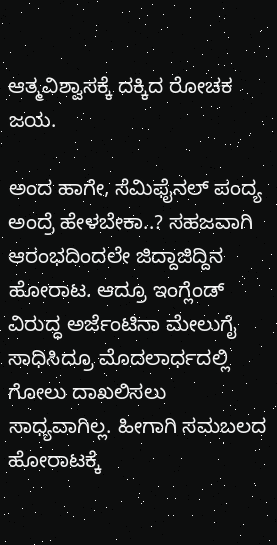ಆತ್ಮವಿಶ್ವಾಸಕ್ಕೆ ದಕ್ಕಿದ ರೋಚಕ ಜಯ.

ಅಂದ ಹಾಗೇ, ಸೆಮಿಫೈನಲ್ ಪಂದ್ಯ ಅಂದ್ರೆ ಹೇಳಬೇಕಾ..? ಸಹಜವಾಗಿ ಆರಂಭದಿಂದಲೇ ಜಿದ್ದಾಜಿದ್ದಿನ ಹೋರಾಟ. ಆದ್ರೂ ಇಂಗ್ಲೆಂಡ್ ವಿರುದ್ಧ ಅರ್ಜೆಂಟಿನಾ ಮೇಲುಗೈ ಸಾಧಿಸಿದ್ರೂ ಮೊದಲಾರ್ಧದಲ್ಲಿ ಗೋಲು ದಾಖಲಿಸಲು ಸಾಧ್ಯವಾಗಿಲ್ಲ. ಹೀಗಾಗಿ ಸಮಬಲದ ಹೋರಾಟಕ್ಕೆ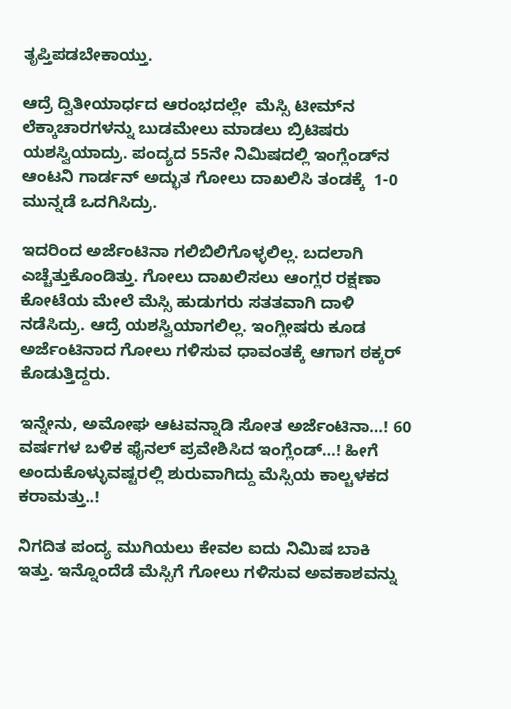ತೃಪ್ತಿಪಡಬೇಕಾಯ್ತು.

ಆದ್ರೆ ದ್ವಿತೀಯಾರ್ಧದ ಆರಂಭದಲ್ಲೇ  ಮೆಸ್ಸಿ ಟೀಮ್‍ನ ಲೆಕ್ಕಾಚಾರಗಳನ್ನು ಬುಡಮೇಲು ಮಾಡಲು ಬ್ರಿಟಿಷರು ಯಶಸ್ವಿಯಾದ್ರು. ಪಂದ್ಯದ 55ನೇ ನಿಮಿಷದಲ್ಲಿ ಇಂಗ್ಲೆಂಡ್‍ನ ಆಂಟನಿ ಗಾರ್ಡನ್ ಅದ್ಭುತ ಗೋಲು ದಾಖಲಿಸಿ ತಂಡಕ್ಕೆ  1-0 ಮುನ್ನಡೆ ಒದಗಿಸಿದ್ರು.

ಇದರಿಂದ ಅರ್ಜೆಂಟಿನಾ ಗಲಿಬಿಲಿಗೊಳ್ಳಲಿಲ್ಲ. ಬದಲಾಗಿ  ಎಚ್ಚೆತ್ತುಕೊಂಡಿತ್ತು. ಗೋಲು ದಾಖಲಿಸಲು ಆಂಗ್ಲರ ರಕ್ಷಣಾ ಕೋಟೆಯ ಮೇಲೆ ಮೆಸ್ಸಿ ಹುಡುಗರು ಸತತವಾಗಿ ದಾಳಿ ನಡೆಸಿದ್ರು. ಆದ್ರೆ ಯಶಸ್ವಿಯಾಗಲಿಲ್ಲ. ಇಂಗ್ಲೀಷರು ಕೂಡ ಅರ್ಜೆಂಟಿನಾದ ಗೋಲು ಗಳಿಸುವ ಧಾವಂತಕ್ಕೆ ಆಗಾಗ ಠಕ್ಕರ್ ಕೊಡುತ್ತಿದ್ದರು.

ಇನ್ನೇನು, ಅಮೋಘ ಆಟವನ್ನಾಡಿ ಸೋತ ಅರ್ಜೆಂಟಿನಾ…! 60 ವರ್ಷಗಳ ಬಳಿಕ ಫೈನಲ್ ಪ್ರವೇಶಿಸಿದ ಇಂಗ್ಲೆಂಡ್…! ಹೀಗೆ ಅಂದುಕೊಳ್ಳುವಷ್ಟರಲ್ಲಿ ಶುರುವಾಗಿದ್ದು ಮೆಸ್ಸಿಯ ಕಾಲ್ಚಳಕದ ಕರಾಮತ್ತು..!

ನಿಗದಿತ ಪಂದ್ಯ ಮುಗಿಯಲು ಕೇವಲ ಐದು ನಿಮಿಷ ಬಾಕಿ ಇತ್ತು. ಇನ್ನೊಂದೆಡೆ ಮೆಸ್ಸಿಗೆ ಗೋಲು ಗಳಿಸುವ ಅವಕಾಶವನ್ನು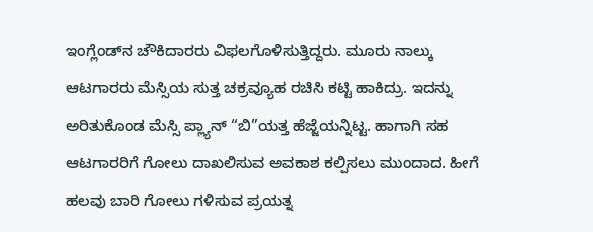ಇಂಗ್ಲೆಂಡ್‍ನ ಚೌಕಿದಾರರು ವಿಫಲಗೊಳಿಸುತ್ತಿದ್ದರು. ಮೂರು ನಾಲ್ಕು ಆಟಗಾರರು ಮೆಸ್ಸಿಯ ಸುತ್ತ ಚಕ್ರವ್ಯೂಹ ರಚಿಸಿ ಕಟ್ಟಿ ಹಾಕಿದ್ರು. ಇದನ್ನು ಅರಿತುಕೊಂಡ ಮೆಸ್ಸಿ ಪ್ಲ್ಯಾನ್ “ಬಿ”ಯತ್ತ ಹೆಜ್ಜೆಯನ್ನಿಟ್ಟ. ಹಾಗಾಗಿ ಸಹ ಆಟಗಾರರಿಗೆ ಗೋಲು ದಾಖಲಿಸುವ ಅವಕಾಶ ಕಲ್ಪಿಸಲು ಮುಂದಾದ. ಹೀಗೆ ಹಲವು ಬಾರಿ ಗೋಲು ಗಳಿಸುವ ಪ್ರಯತ್ನ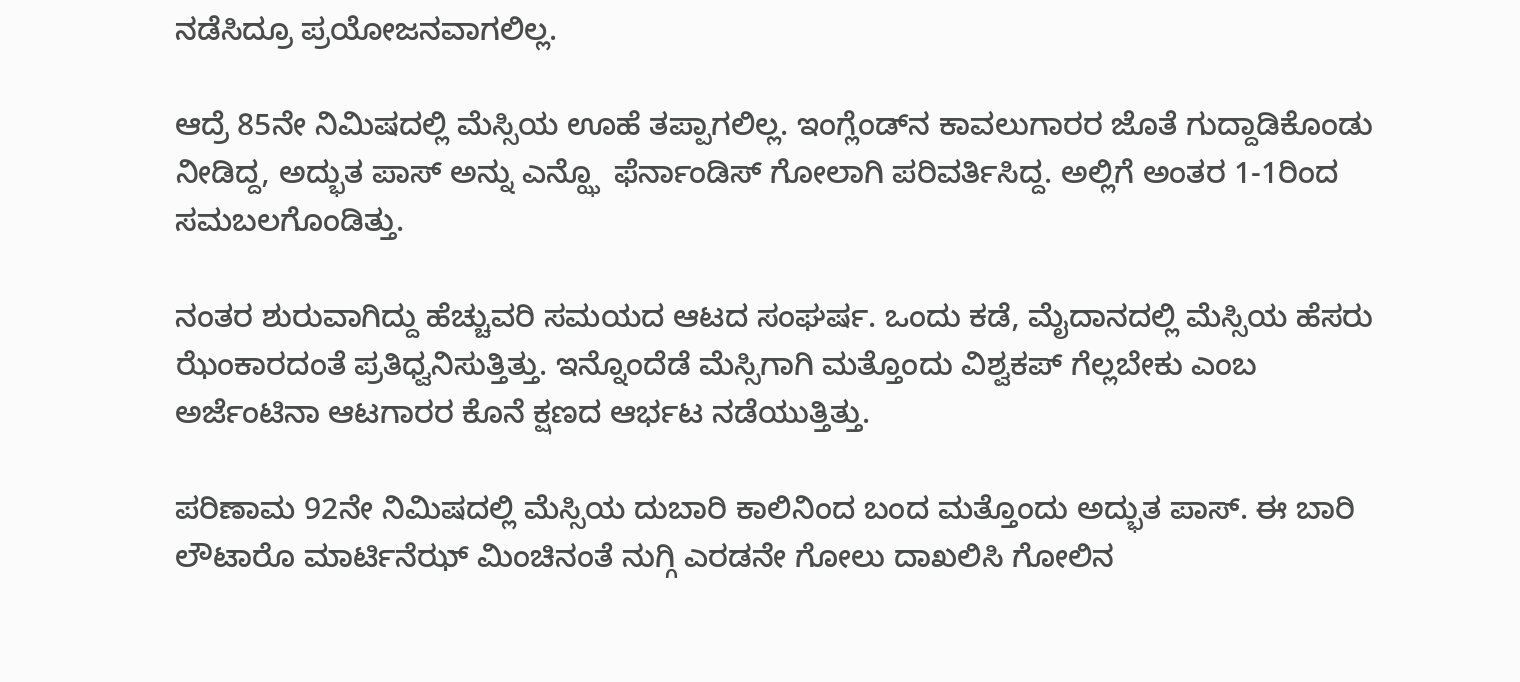ನಡೆಸಿದ್ರೂ ಪ್ರಯೋಜನವಾಗಲಿಲ್ಲ.

ಆದ್ರೆ 85ನೇ ನಿಮಿಷದಲ್ಲಿ ಮೆಸ್ಸಿಯ ಊಹೆ ತಪ್ಪಾಗಲಿಲ್ಲ. ಇಂಗ್ಲೆಂಡ್‍ನ ಕಾವಲುಗಾರರ ಜೊತೆ ಗುದ್ದಾಡಿಕೊಂಡು ನೀಡಿದ್ದ, ಅದ್ಭುತ ಪಾಸ್ ಅನ್ನು ಎನ್ಝೊ  ಫೆರ್ನಾಂಡಿಸ್ ಗೋಲಾಗಿ ಪರಿವರ್ತಿಸಿದ್ದ. ಅಲ್ಲಿಗೆ ಅಂತರ 1-1ರಿಂದ ಸಮಬಲಗೊಂಡಿತ್ತು.

ನಂತರ ಶುರುವಾಗಿದ್ದು ಹೆಚ್ಚುವರಿ ಸಮಯದ ಆಟದ ಸಂಘರ್ಷ. ಒಂದು ಕಡೆ, ಮೈದಾನದಲ್ಲಿ ಮೆಸ್ಸಿಯ ಹೆಸರು ಝೆಂಕಾರದಂತೆ ಪ್ರತಿಧ್ವನಿಸುತ್ತಿತ್ತು. ಇನ್ನೊಂದೆಡೆ ಮೆಸ್ಸಿಗಾಗಿ ಮತ್ತೊಂದು ವಿಶ್ವಕಪ್ ಗೆಲ್ಲಬೇಕು ಎಂಬ ಅರ್ಜೆಂಟಿನಾ ಆಟಗಾರರ ಕೊನೆ ಕ್ಷಣದ ಆರ್ಭಟ ನಡೆಯುತ್ತಿತ್ತು.

ಪರಿಣಾಮ 92ನೇ ನಿಮಿಷದಲ್ಲಿ ಮೆಸ್ಸಿಯ ದುಬಾರಿ ಕಾಲಿನಿಂದ ಬಂದ ಮತ್ತೊಂದು ಅದ್ಭುತ ಪಾಸ್. ಈ ಬಾರಿ ಲೌಟಾರೊ ಮಾರ್ಟಿನೆಝ್ ಮಿಂಚಿನಂತೆ ನುಗ್ಗಿ ಎರಡನೇ ಗೋಲು ದಾಖಲಿಸಿ ಗೋಲಿನ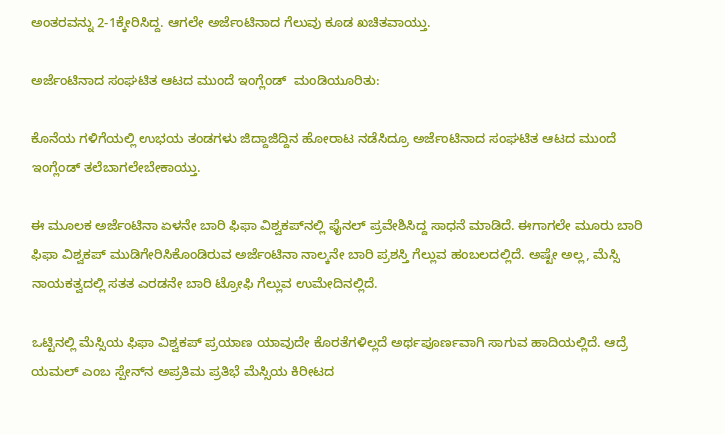ಅಂತರವನ್ನು 2-1ಕ್ಕೇರಿಸಿದ್ದ. ಆಗಲೇ ಅರ್ಜೆಂಟಿನಾದ ಗೆಲುವು ಕೂಡ ಖಚಿತವಾಯ್ತು.

ಅರ್ಜೆಂಟಿನಾದ ಸಂಘಟಿತ ಆಟದ ಮುಂದೆ ಇಂಗ್ಲೆಂಡ್  ಮಂಡಿಯೂರಿತು:

ಕೊನೆಯ ಗಳಿಗೆಯಲ್ಲಿ ಉಭಯ ತಂಡಗಳು ಜಿದ್ದಾಜಿದ್ದಿನ ಹೋರಾಟ ನಡೆಸಿದ್ರೂ ಅರ್ಜೆಂಟಿನಾದ ಸಂಘಟಿತ ಆಟದ ಮುಂದೆ ಇಂಗ್ಲೆಂಡ್ ತಲೆಬಾಗಲೇಬೇಕಾಯ್ತು.

ಈ ಮೂಲಕ ಅರ್ಜೆಂಟಿನಾ ಏಳನೇ ಬಾರಿ ಫಿಫಾ ವಿಶ್ವಕಪ್‍ನಲ್ಲಿ ಫೈನಲ್ ಪ್ರವೇಶಿಸಿದ್ದ ಸಾಧನೆ ಮಾಡಿದೆ. ಈಗಾಗಲೇ ಮೂರು ಬಾರಿ ಫಿಫಾ ವಿಶ್ವಕಪ್ ಮುಡಿಗೇರಿಸಿಕೊಂಡಿರುವ ಅರ್ಜೆಂಟಿನಾ ನಾಲ್ಕನೇ ಬಾರಿ ಪ್ರಶಸ್ತಿ ಗೆಲ್ಲುವ ಹಂಬಲದಲ್ಲಿದೆ. ಅಷ್ಟೇ ಅಲ್ಲ, ಮೆಸ್ಸಿ ನಾಯಕತ್ವದಲ್ಲಿ ಸತತ ಎರಡನೇ ಬಾರಿ ಟ್ರೋಫಿ ಗೆಲ್ಲುವ ಉಮೇದಿನಲ್ಲಿದೆ.

ಒಟ್ಟಿನಲ್ಲಿ ಮೆಸ್ಸಿಯ ಫಿಫಾ ವಿಶ್ವಕಪ್ ಪ್ರಯಾಣ ಯಾವುದೇ ಕೊರತೆಗಳಿಲ್ಲದೆ ಅರ್ಥಪೂರ್ಣವಾಗಿ ಸಾಗುವ ಹಾದಿಯಲ್ಲಿದೆ. ಆದ್ರೆ ಯಮಲ್ ಎಂಬ ಸ್ಪೇನ್‍ನ ಅಪ್ರತಿಮ ಪ್ರತಿಭೆ ಮೆಸ್ಸಿಯ ಕಿರೀಟದ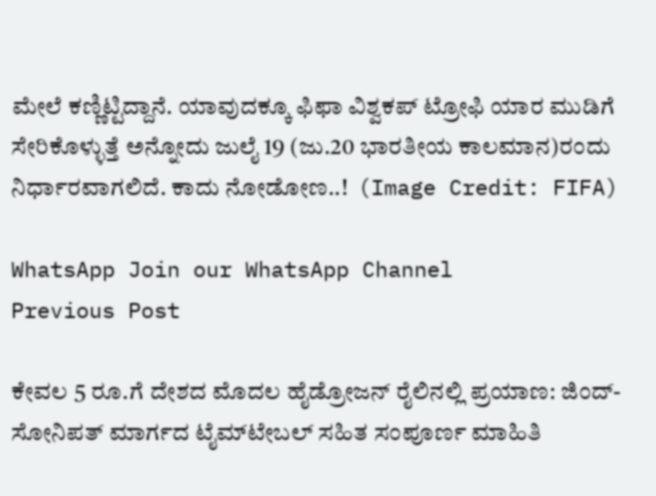ಮೇಲೆ ಕಣ್ಣಿಟ್ಟಿದ್ದಾನೆ. ಯಾವುದಕ್ಕೂ ಫಿಫಾ ವಿಶ್ವಕಪ್ ಟ್ರೋಫಿ ಯಾರ ಮುಡಿಗೆ ಸೇರಿಕೊಳ್ಳುತ್ತೆ ಅನ್ನೋದು ಜುಲೈ 19 (ಜು.20 ಭಾರತೀಯ ಕಾಲಮಾನ)ರಂದು ನಿರ್ಧಾರವಾಗಲಿದೆ. ಕಾದು ನೋಡೋಣ..!  (Image Credit: FIFA)

WhatsApp Join our WhatsApp Channel
Previous Post

ಕೇವಲ 5 ರೂ.ಗೆ ದೇಶದ ಮೊದಲ ಹೈಡ್ರೋಜನ್ ರೈಲಿನಲ್ಲಿ ಪ್ರಯಾಣ: ಜಿಂದ್-ಸೋನಿಪತ್ ಮಾರ್ಗದ ಟೈಮ್‌ಟೇಬಲ್ ಸಹಿತ ಸಂಪೂರ್ಣ ಮಾಹಿತಿ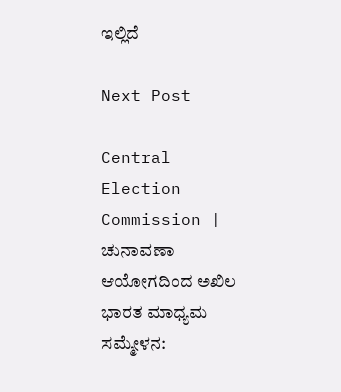ಇಲ್ಲಿದೆ

Next Post

Central Election Commission | ಚುನಾವಣಾ ಆಯೋಗದಿಂದ ಅಖಿಲ ಭಾರತ ಮಾಧ್ಯಮ ಸಮ್ಮೇಳನ: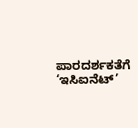ಪಾರದರ್ಶಕತೆಗೆ ‘ಇಸಿಐನೆಟ್’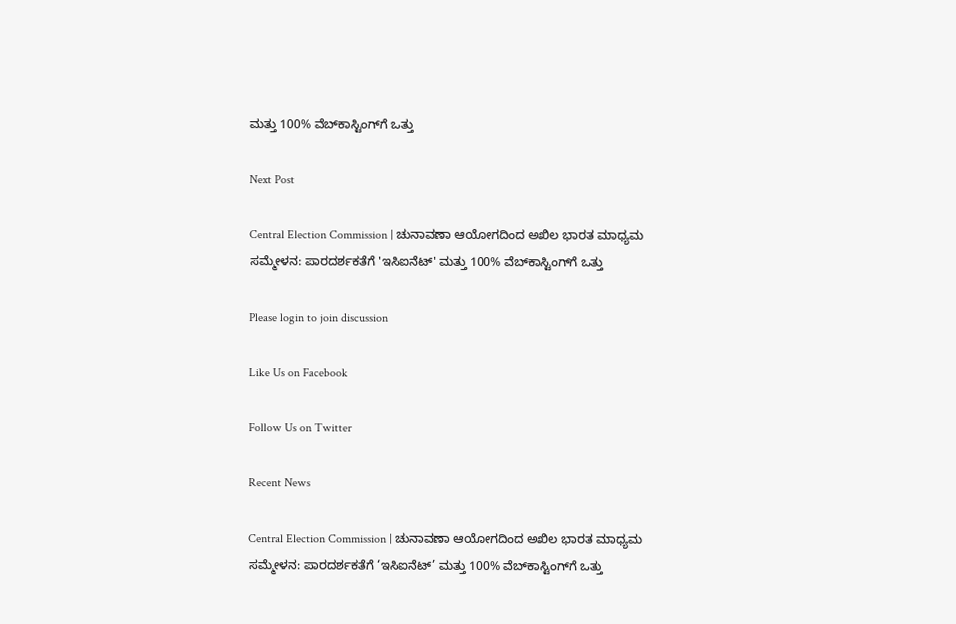ಮತ್ತು 100% ವೆಬ್‌ಕಾಸ್ಟಿಂಗ್‌ಗೆ ಒತ್ತು

Next Post

Central Election Commission | ಚುನಾವಣಾ ಆಯೋಗದಿಂದ ಅಖಿಲ ಭಾರತ ಮಾಧ್ಯಮ ಸಮ್ಮೇಳನ: ಪಾರದರ್ಶಕತೆಗೆ 'ಇಸಿಐನೆಟ್' ಮತ್ತು 100% ವೆಬ್‌ಕಾಸ್ಟಿಂಗ್‌ಗೆ ಒತ್ತು

Please login to join discussion

Like Us on Facebook

Follow Us on Twitter

Recent News

Central Election Commission | ಚುನಾವಣಾ ಆಯೋಗದಿಂದ ಅಖಿಲ ಭಾರತ ಮಾಧ್ಯಮ ಸಮ್ಮೇಳನ: ಪಾರದರ್ಶಕತೆಗೆ ‘ಇಸಿಐನೆಟ್’ ಮತ್ತು 100% ವೆಬ್‌ಕಾಸ್ಟಿಂಗ್‌ಗೆ ಒತ್ತು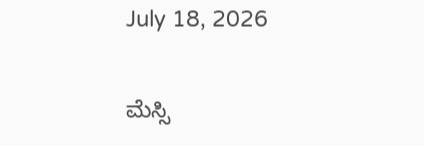July 18, 2026

ಮೆಸ್ಸಿ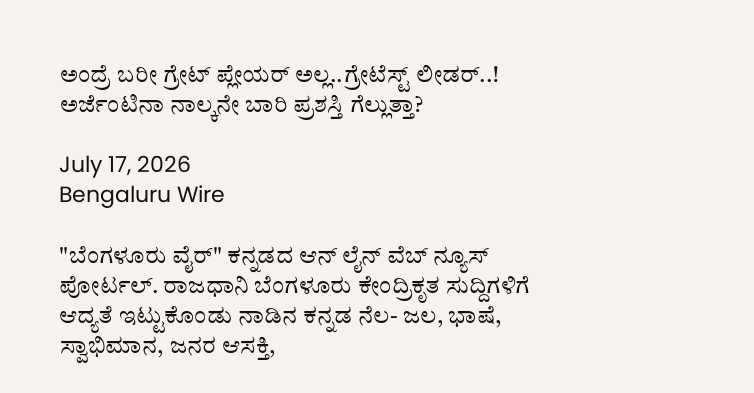ಅಂದ್ರೆ ಬರೀ ಗ್ರೇಟ್ ಪ್ಲೇಯರ್ ಅಲ್ಲ..ಗ್ರೇಟೆಸ್ಟ್ ಲೀಡರ್..! ಅರ್ಜೆಂಟಿನಾ ನಾಲ್ಕನೇ ಬಾರಿ ಪ್ರಶಸ್ತಿ ಗೆಲ್ಲುತ್ತಾ?

July 17, 2026
Bengaluru Wire

"ಬೆಂಗಳೂರು ವೈರ್" ಕನ್ನಡದ ಆನ್ ಲೈನ್ ವೆಬ್ ನ್ಯೂಸ್ ಪೋರ್ಟಲ್. ರಾಜಧಾನಿ ಬೆಂಗಳೂರು ಕೇಂದ್ರಿಕೃತ ಸುದ್ದಿಗಳಿಗೆ ಆದ್ಯತೆ ಇಟ್ಟುಕೊಂಡು ನಾಡಿನ ಕನ್ನಡ ನೆಲ- ಜಲ, ಭಾಷೆ, ಸ್ವಾಭಿಮಾನ, ಜನರ ಆಸಕ್ತಿ,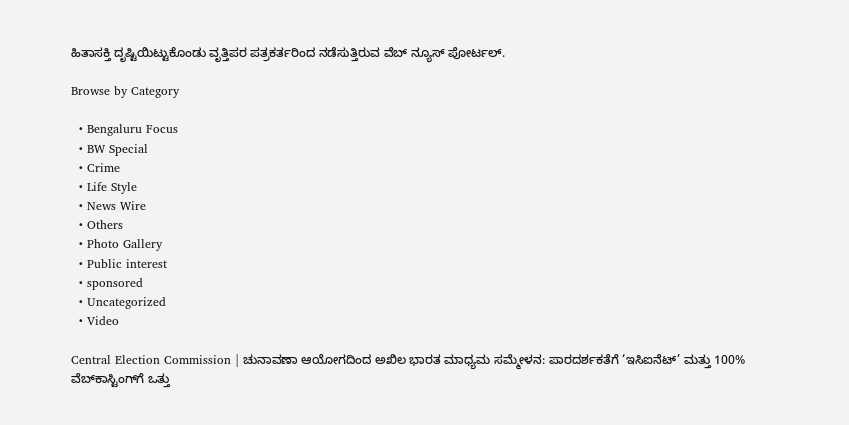ಹಿತಾಸಕ್ತಿ ದೃಷ್ಟಿಯಿಟ್ಟುಕೊಂಡು ವೃತ್ತಿಪರ ಪತ್ರಕರ್ತರಿಂದ ನಡೆಸುತ್ತಿರುವ ವೆಬ್ ನ್ಯೂಸ್ ಪೋರ್ಟಲ್.

Browse by Category

  • Bengaluru Focus
  • BW Special
  • Crime
  • Life Style
  • News Wire
  • Others
  • Photo Gallery
  • Public interest
  • sponsored
  • Uncategorized
  • Video

Central Election Commission | ಚುನಾವಣಾ ಆಯೋಗದಿಂದ ಅಖಿಲ ಭಾರತ ಮಾಧ್ಯಮ ಸಮ್ಮೇಳನ: ಪಾರದರ್ಶಕತೆಗೆ ‘ಇಸಿಐನೆಟ್’ ಮತ್ತು 100% ವೆಬ್‌ಕಾಸ್ಟಿಂಗ್‌ಗೆ ಒತ್ತು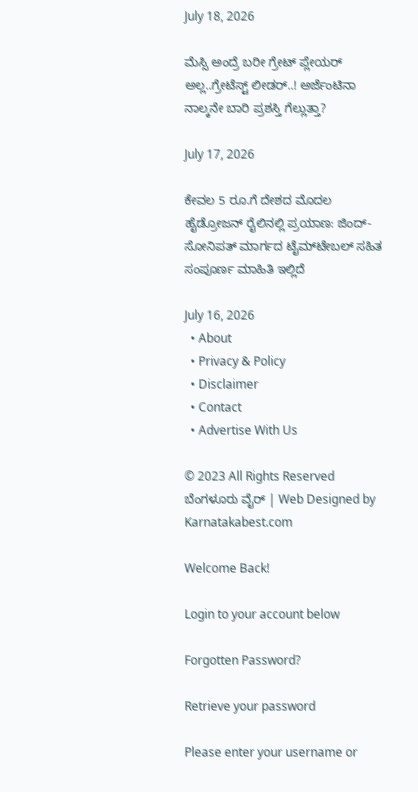July 18, 2026

ಮೆಸ್ಸಿ ಅಂದ್ರೆ ಬರೀ ಗ್ರೇಟ್ ಪ್ಲೇಯರ್ ಅಲ್ಲ..ಗ್ರೇಟೆಸ್ಟ್ ಲೀಡರ್..! ಅರ್ಜೆಂಟಿನಾ ನಾಲ್ಕನೇ ಬಾರಿ ಪ್ರಶಸ್ತಿ ಗೆಲ್ಲುತ್ತಾ?

July 17, 2026

ಕೇವಲ 5 ರೂ.ಗೆ ದೇಶದ ಮೊದಲ ಹೈಡ್ರೋಜನ್ ರೈಲಿನಲ್ಲಿ ಪ್ರಯಾಣ: ಜಿಂದ್-ಸೋನಿಪತ್ ಮಾರ್ಗದ ಟೈಮ್‌ಟೇಬಲ್ ಸಹಿತ ಸಂಪೂರ್ಣ ಮಾಹಿತಿ ಇಲ್ಲಿದೆ

July 16, 2026
  • About
  • Privacy & Policy
  • Disclaimer
  • Contact
  • Advertise With Us

© 2023 All Rights Reserved ಬೆಂಗಳೂರು ವೈರ್‌ | Web Designed by Karnatakabest.com

Welcome Back!

Login to your account below

Forgotten Password?

Retrieve your password

Please enter your username or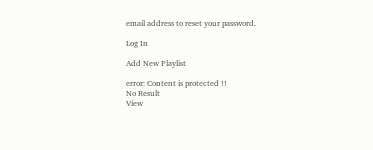email address to reset your password.

Log In

Add New Playlist

error: Content is protected !!
No Result
View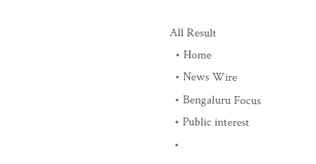All Result
  • Home
  • News Wire
  • Bengaluru Focus
  • Public interest
  •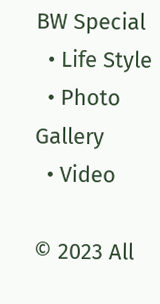BW Special
  • Life Style
  • Photo Gallery
  • Video

© 2023 All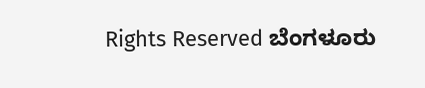Rights Reserved ಬೆಂಗಳೂರು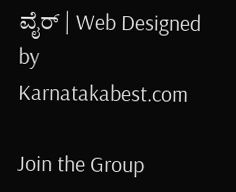ವೈರ್‌ | Web Designed by Karnatakabest.com

Join the Group